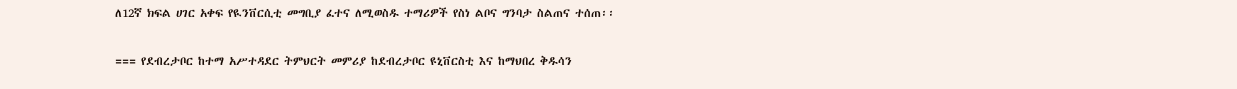ለ12ኛ ክፍል ሀገር አቀፍ የዪንቨርሲቲ መግቢያ ፈተና ለሚወስዱ ተማሪዎች የስነ ልቦና ግንባታ ስልጠና ተሰጠ፡፡

=== የደብረታቦር ከተማ አሥተዳደር ትምህርት መምሪያ ከደብረታቦር ዩኒቨርስቲ እና ከማህበረ ቅዱሳን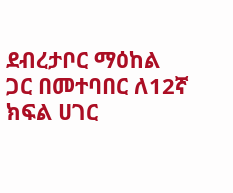ደብረታቦር ማዕከል ጋር በመተባበር ለ12ኛ ክፍል ሀገር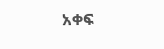አቀፍ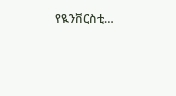የዪንቨርስቲ…